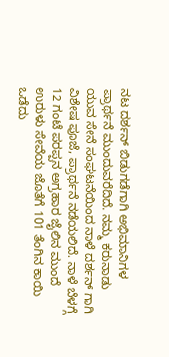ನಟ ದರ್ಶನ್ ಬಿಡುಗಡೆಗಾಗಿ ಅಭಿಮಾನಿಗಳ ಪ್ರಾರ್ಥನೆ ಮುಂದುವರೆದಿದೆ. ನಮ್ಮ ಕರುನಾಡು ಯುವ ಸೇನೆ ಸಂಘಟನೆಯಿಂದ ನಾಳೆ ದರ್ಶನ್ ಗಾಗಿ ವಿಶೇಷ ಪೂಜೆ, ಪ್ರಾರ್ಥನೆ ನಡೆಯಲಿದೆ. ನಾಳೆ ಬೆಳಗ್ಗೆ 12 ಗಂಟೆ ಪರಪ್ಪನ ಅಗ್ರಹಾರ ಜೈಲಿನ ಮುಂದೆ ಉರುಳು ಸೇವೆಯ ಜೊತೆಗೆ 101 ತೆಂಗಿನ ಕಾಯಿ ಒಡೆದು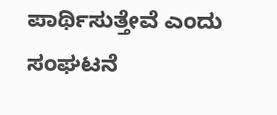ಪಾರ್ಥಿಸುತ್ತೇವೆ ಎಂದು ಸಂಘಟನೆ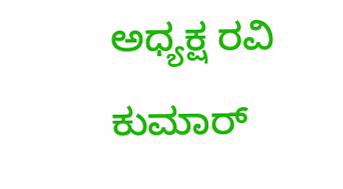ಅಧ್ಯಕ್ಷ ರವಿ ಕುಮಾರ್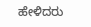ಹೇಳಿದರು